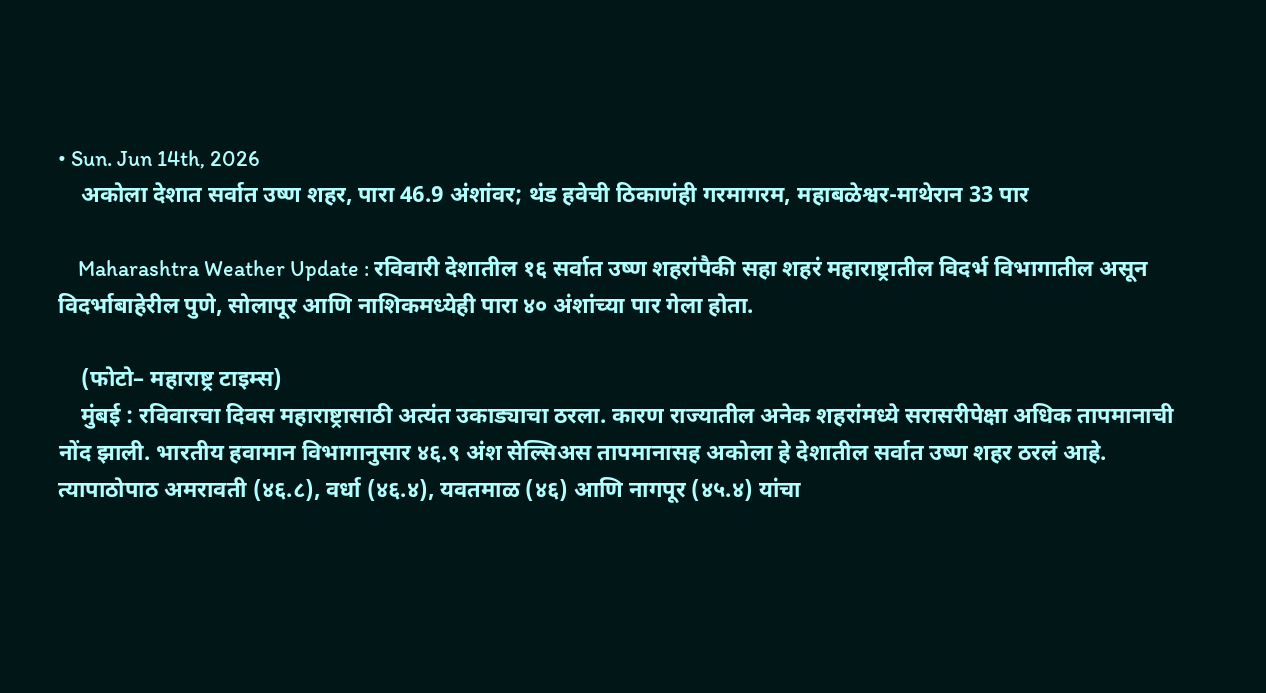• Sun. Jun 14th, 2026
    अकोला देशात सर्वात उष्ण शहर, पारा 46.9 अंशांवर; थंड हवेची ठिकाणंही गरमागरम, महाबळेश्वर-माथेरान 33 पार

    Maharashtra Weather Update : रविवारी देशातील १६ सर्वात उष्ण शहरांपैकी सहा शहरं महाराष्ट्रातील विदर्भ विभागातील असून विदर्भाबाहेरील पुणे, सोलापूर आणि नाशिकमध्येही पारा ४० अंशांच्या पार गेला होता.

    (फोटो– महाराष्ट्र टाइम्स)
    मुंबई : रविवारचा दिवस महाराष्ट्रासाठी अत्यंत उकाड्याचा ठरला. कारण राज्यातील अनेक शहरांमध्ये सरासरीपेक्षा अधिक तापमानाची नोंद झाली. भारतीय हवामान विभागानुसार ४६.९ अंश सेल्सिअस तापमानासह अकोला हे देशातील सर्वात उष्ण शहर ठरलं आहे. त्यापाठोपाठ अमरावती (४६.८), वर्धा (४६.४), यवतमाळ (४६) आणि नागपूर (४५.४) यांचा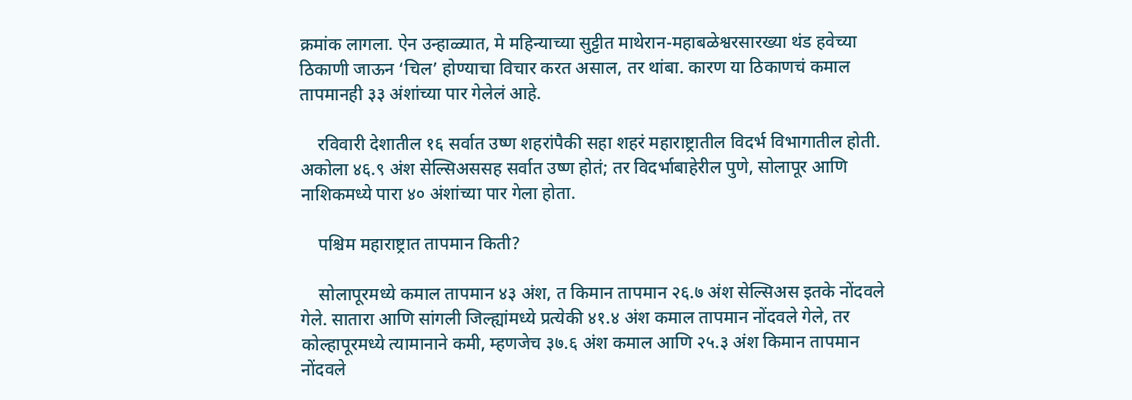क्रमांक लागला. ऐन उन्हाळ्यात, मे महिन्याच्या सुट्टीत माथेरान-महाबळेश्वरसारख्या थंड हवेच्या ठिकाणी जाऊन ‘चिल’ होण्याचा विचार करत असाल, तर थांबा. कारण या ठिकाणचं कमाल तापमानही ३३ अंशांच्या पार गेलेलं आहे.

    रविवारी देशातील १६ सर्वात उष्ण शहरांपैकी सहा शहरं महाराष्ट्रातील विदर्भ विभागातील होती. अकोला ४६.९ अंश सेल्सिअससह सर्वात उष्ण होतं; तर विदर्भाबाहेरील पुणे, सोलापूर आणि नाशिकमध्ये पारा ४० अंशांच्या पार गेला होता.

    पश्चिम महाराष्ट्रात तापमान किती?

    सोलापूरमध्ये कमाल तापमान ४३ अंश, त किमान तापमान २६.७ अंश सेल्सिअस इतके नोंदवले गेले. सातारा आणि सांगली जिल्ह्यांमध्ये प्रत्येकी ४१.४ अंश कमाल तापमान नोंदवले गेले, तर कोल्हापूरमध्ये त्यामानाने कमी, म्हणजेच ३७.६ अंश कमाल आणि २५.३ अंश किमान तापमान नोंदवले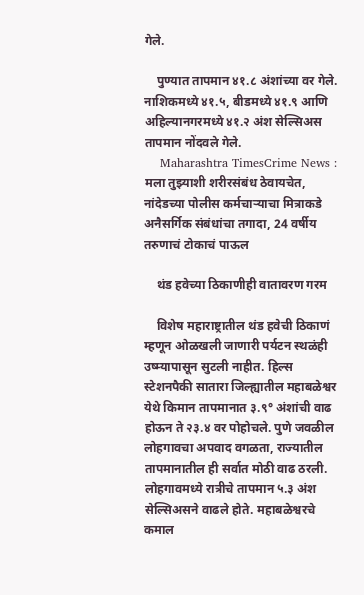गेले.

    पुण्यात तापमान ४१.८ अंशांच्या वर गेले. नाशिकमध्ये ४१.५, बीडमध्ये ४१.९ आणि अहिल्यानगरमध्ये ४१.२ अंश सेल्सिअस तापमान नोंदवले गेले.
    Maharashtra TimesCrime News : मला तुझ्याशी शरीरसंबंध ठेवायचेत, नांदेडच्या पोलीस कर्मचाऱ्याचा मित्राकडे अनैसर्गिक संबंधांचा तगादा, 24 वर्षीय तरुणाचं टोकाचं पाऊल

    थंड हवेच्या ठिकाणीही वातावरण गरम

    विशेष महाराष्ट्रातील थंड हवेची ठिकाणं म्हणून ओळखली जाणारी पर्यटन स्थळंही उष्म्यापासून सुटली नाहीत. हिल्स स्टेशनपैकी सातारा जिल्ह्यातील महाबळेश्वर येथे किमान तापमानात ३.९° अंशांची वाढ होऊन ते २३.४ वर पोहोचले. पुणे जवळील लोहगावचा अपवाद वगळता, राज्यातील तापमानातील ही सर्वात मोठी वाढ ठरली. लोहगावमध्ये रात्रीचे तापमान ५.३ अंश सेल्सिअसने वाढले होते. महाबळेश्वरचे कमाल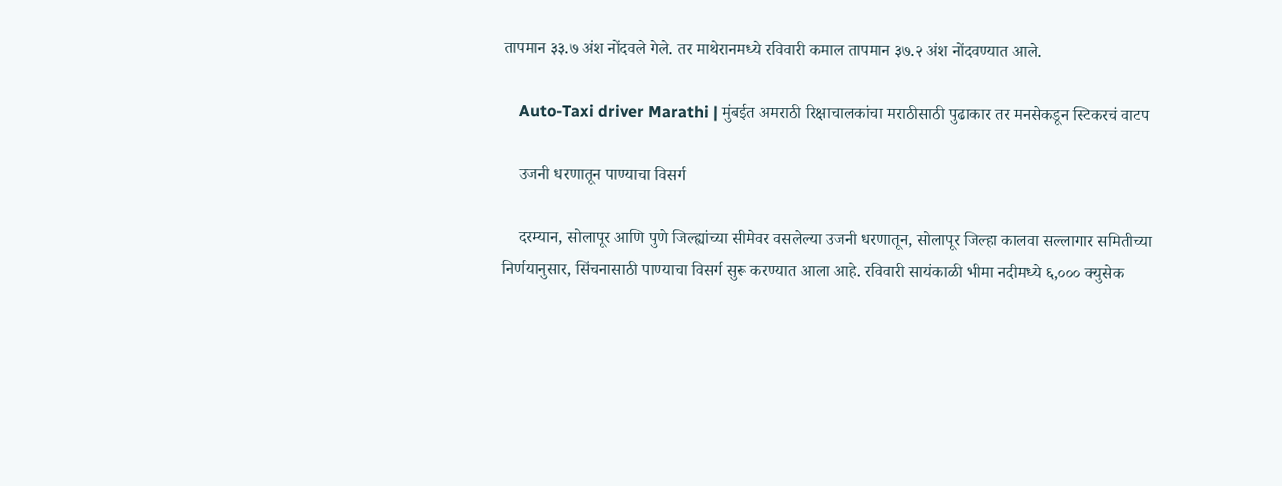तापमान ३३.७ अंश नोंदवले गेले. तर माथेरानमध्ये रविवारी कमाल तापमान ३७.२ अंश नोंदवण्यात आले.

    Auto-Taxi driver Marathi | मुंबईत अमराठी रिक्षाचालकांचा मराठीसाठी पुढाकार तर मनसेकडून स्टिकरचं वाटप

    उजनी धरणातून पाण्याचा विसर्ग

    दरम्यान, सोलापूर आणि पुणे जिल्ह्यांच्या सीमेवर वसलेल्या उजनी धरणातून, सोलापूर जिल्हा कालवा सल्लागार समितीच्या निर्णयानुसार, सिंचनासाठी पाण्याचा विसर्ग सुरू करण्यात आला आहे. रविवारी सायंकाळी भीमा नदीमध्ये ६,००० क्युसेक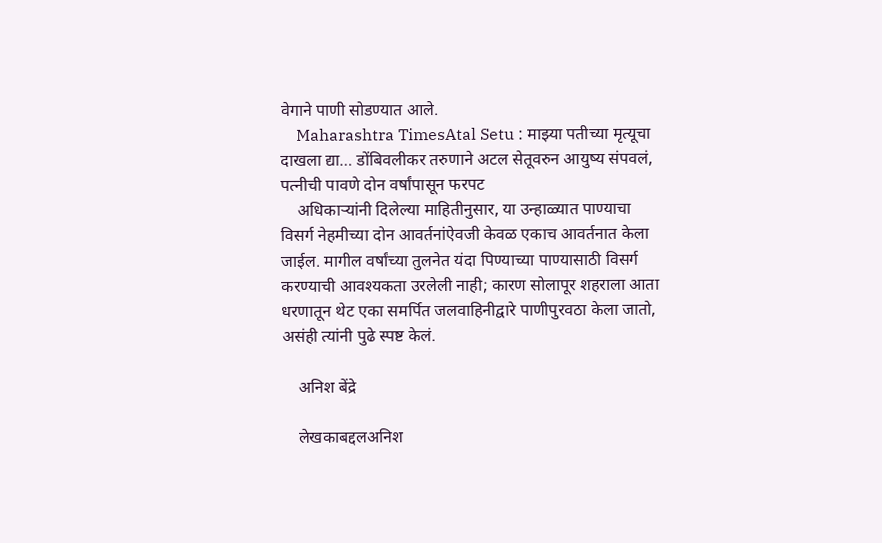वेगाने पाणी सोडण्यात आले.
    Maharashtra TimesAtal Setu : माझ्या पतीच्या मृत्यूचा दाखला द्या… डोंबिवलीकर तरुणाने अटल सेतूवरुन आयुष्य संपवलं, पत्नीची पावणे दोन वर्षांपासून फरपट
    अधिकाऱ्यांनी दिलेल्या माहितीनुसार, या उन्हाळ्यात पाण्याचा विसर्ग नेहमीच्या दोन आवर्तनांऐवजी केवळ एकाच आवर्तनात केला जाईल. मागील वर्षांच्या तुलनेत यंदा पिण्याच्या पाण्यासाठी विसर्ग करण्याची आवश्यकता उरलेली नाही; कारण सोलापूर शहराला आता धरणातून थेट एका समर्पित जलवाहिनीद्वारे पाणीपुरवठा केला जातो, असंही त्यांनी पुढे स्पष्ट केलं.

    अनिश बेंद्रे

    लेखकाबद्दलअनिश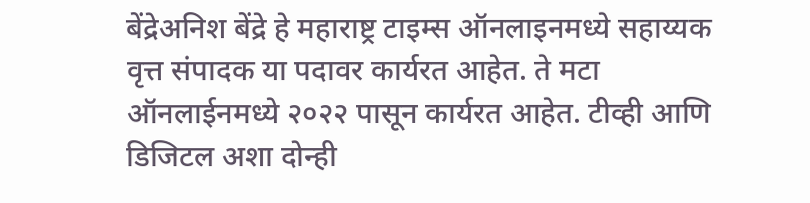बेंद्रेअनिश बेंद्रे हे महाराष्ट्र टाइम्स ऑनलाइनमध्ये सहाय्यक वृत्त संपादक या पदावर कार्यरत आहेत. ते मटा ऑनलाईनमध्ये २०२२ पासून कार्यरत आहेत. टीव्ही आणि डिजिटल अशा दोन्ही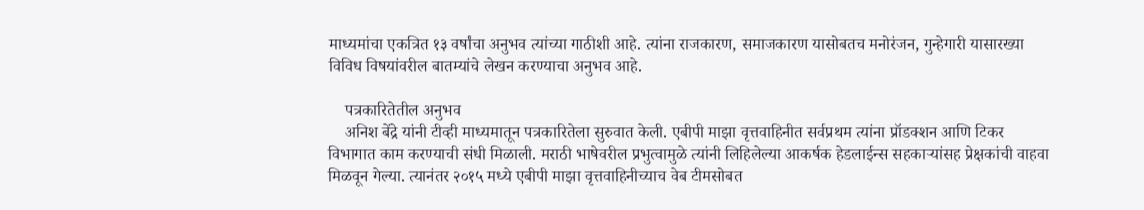माध्यमांचा एकत्रित १३ वर्षांचा अनुभव त्यांच्या गाठीशी आहे. त्यांना राजकारण, समाजकारण यासोबतच मनोरंजन, गुन्हेगारी यासारख्या विविध विषयांवरील बातम्यांचे लेखन करण्याचा अनुभव आहे.

    पत्रकारितेतील अनुभव
    अनिश बेंद्रे यांनी टीव्ही माध्यमातून पत्रकारितेला सुरुवात केली. एबीपी माझा वृत्तवाहिनीत सर्वप्रथम त्यांना प्रॉडक्शन आणि टिकर विभागात काम करण्याची संधी मिळाली. मराठी भाषेवरील प्रभुत्वामुळे त्यांनी लिहिलेल्या आकर्षक हेडलाईन्स सहकाऱ्यांसह प्रेक्षकांची वाहवा मिळवून गेल्या. त्यानंतर २०१५ मध्ये एबीपी माझा वृत्तवाहिनीच्याच वेब टीमसोबत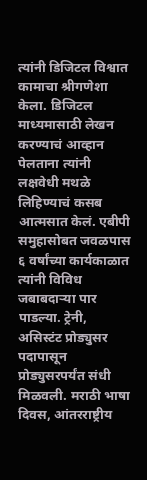त्यांनी डिजिटल विश्वात कामाचा श्रीगणेशा केला. डिजिटल माध्यमासाठी लेखन करण्याचं आव्हान पेलताना त्यांनी लक्षवेधी मथळे लिहिण्याचं कसब आत्मसात केलं. एबीपी समुहासोबत जवळपास ६ वर्षांच्या कार्यकाळात त्यांनी विविध जबाबदाऱ्या पार पाडल्या. ट्रेनी, असिस्टंट प्रोड्युसर पदापासून प्रोड्युसरपर्यंत संधी मिळवली. मराठी भाषा दिवस, आंतरराष्ट्रीय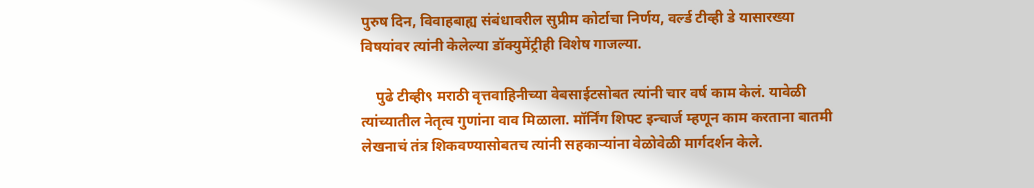पुरुष दिन, विवाहबाह्य संबंधावरील सुप्रीम कोर्टाचा निर्णय, वर्ल्ड टीव्ही डे यासारख्या विषयांवर त्यांनी केलेल्या डॉक्युमेंट्रीही विशेष गाजल्या.

    पुढे टीव्ही९ मराठी वृत्तवाहिनीच्या वेबसाईटसोबत त्यांनी चार वर्ष काम केलं. यावेळी त्यांच्यातील नेतृत्व गुणांना वाव मिळाला. मॉर्निंग शिफ्ट इन्चार्ज म्हणून काम करताना बातमी लेखनाचं तंत्र शिकवण्यासोबतच त्यांनी सहकाऱ्यांना वेळोवेळी मार्गदर्शन केले.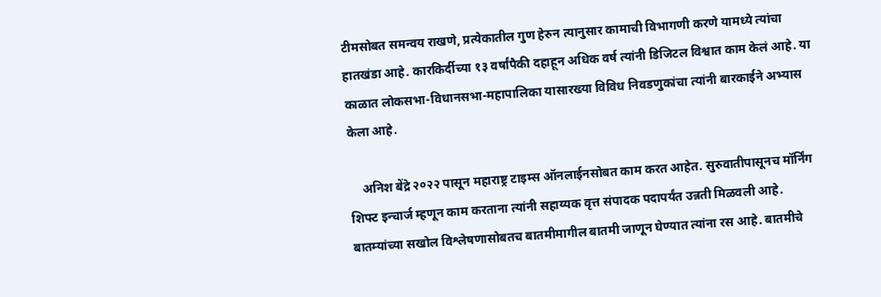टीमसोबत समन्वय राखणे, प्रत्येकातील गुण हेरुन त्यानुसार कामाची विभागणी करणे यामध्ये त्यांचा हातखंडा आहे. कारकिर्दीच्या १३ वर्षांपैकी दहाहून अधिक वर्ष त्यांनी डिजिटल विश्वात काम केलं आहे. या काळात लोकसभा-विधानसभा-महापालिका यासारख्या विविध निवडणुकांचा त्यांनी बारकाईने अभ्यास केला आहे.

    अनिश बेंद्रे २०२२ पासून महाराष्ट्र टाइम्स ऑनलाईनसोबत काम करत आहेत. सुरुवातीपासूनच मॉर्निंग शिफ्ट इन्चार्ज म्हणून काम करताना त्यांनी सहाय्यक वृत्त संपादक पदापर्यंत उन्नती मिळवली आहे. बातम्यांच्या सखोल विश्लेषणासोबतच बातमीमागील बातमी जाणून घेण्यात त्यांना रस आहे. बातमीचे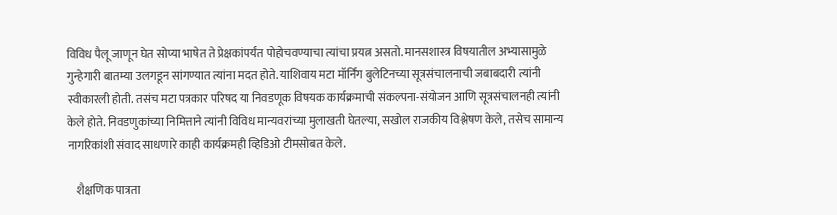विविध पैलू जाणून घेत सोप्या भाषेत ते प्रेक्षकांपर्यंत पोहोचवण्याचा त्यांचा प्रयत्न असतो. मानसशास्त्र विषयातील अभ्यासामुळे गुन्हेगारी बातम्या उलगडून सांगण्यात त्यांना मदत होते. याशिवाय मटा मॉर्निंग बुलेटिनच्या सूत्रसंचालनाची जबाबदारी त्यांनी स्वीकारली होती. तसंच मटा पत्रकार परिषद या निवडणूक विषयक कार्यक्रमाची संकल्पना-संयोजन आणि सूत्रसंचालनही त्यांनी केले होते. निवडणुकांच्या निमित्ताने त्यांनी विविध मान्यवरांच्या मुलाखती घेतल्या, सखोल राजकीय विश्लेषण केले, तसेच सामान्य नागरिकांशी संवाद साधणारे काही कार्यक्रमही व्हिडिओ टीमसोबत केले.

    शैक्षणिक पात्रता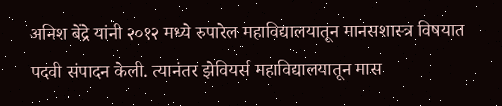अनिश बेंद्रे यांनी २०१२ मध्ये रुपारेल महाविद्यालयातून मानसशास्त्र विषयात पदवी संपादन केली. त्यानंतर झेवियर्स महाविद्यालयातून मास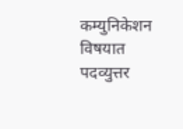कम्युनिकेशन विषयात पदव्युत्तर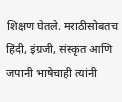शिक्षण घेतले. मराठीसोबतच हिंदी, इंग्रजी, संस्कृत आणि जपानी भाषेचाही त्यांनी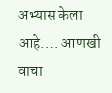अभ्यास केला आहे.… आणखी वाचा